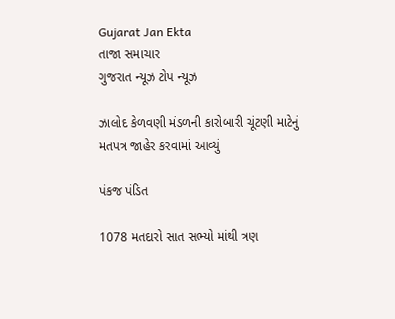Gujarat Jan Ekta
તાજા સમાચાર
ગુજરાત ન્યૂઝ ટોપ ન્યૂઝ

ઝાલોદ કેળવણી મંડળની કારોબારી ચૂંટણી માટેનું મતપત્ર જાહેર કરવામાં આવ્યું

પંકજ પંડિત

1078 મતદારો સાત સભ્યો માંથી ત્રણ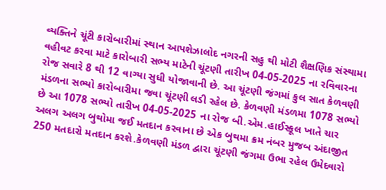વ્યક્તિને ચૂંટી કારોબારીમાં સ્થાન આપશેઝાલોદ નગરની સહુ થી મોટી શૈક્ષણિક સંસ્થામા વહીવટ કરવા માટે કારોબારી સભ્ય માટેની ચૂંટણી તારીખ 04-05-2025 ના રવિવારના રોજ સવારે 8 થી 12 વાગ્યા સુધી યોજાવાની છે. આ ચૂંટણી જંગમાં કુલ સાત કેળવણી મંડળના સભ્યો કારોબારીમા જવા ચૂંટણી લડી રહેલ છે. કેળવણી મંડળમા 1078 સભ્યો છે આ 1078 સભ્યો તારીખ 04-05-2025 ના રોજ બી.એમ.હાઈસ્કૂલ ખાતે ચાર અલગ અલગ બુથોમા જઈ મતદાન કરવાના છે એક બુથમા ક્રમ નંબર મુજબ અંદાજીત 250 મતદારો મતદાન કરશે.કેળવણી મંડળ દ્વારા ચૂંટણી જંગમા ઉભા રહેલ ઉમેદવારો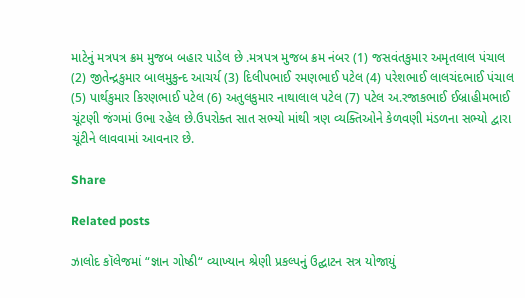માટેનું મત્રપત્ર ક્રમ મુજબ બહાર પાડેલ છે .મત્રપત્ર મુજબ ક્રમ નંબર (1) જસવંતકુમાર અમૃતલાલ પંચાલ (2) જીતેન્દ્રકુમાર બાલમુકુન્દ આચર્ય (3) દિલીપભાઈ રમણભાઈ પટેલ (4) પરેશભાઈ લાલચંદભાઈ પંચાલ (5) પાર્થકુમાર કિરણભાઈ પટેલ (6) અતુલકુમાર નાથાલાલ પટેલ (7) પટેલ અ.રજાકભાઈ ઈબ્રાહીમભાઈ ચૂંટણી જંગમાં ઉભા રહેલ છે.ઉપરોક્ત સાત સભ્યો માંથી ત્રણ વ્યક્તિઓને કેળવણી મંડળના સભ્યો દ્વારા ચૂંટીને લાવવામાં આવનાર છે.

Share

Related posts

ઝાલોદ કૉલેજમાં “જ્ઞાન ગોષ્ઠી“ વ્યાખ્યાન શ્રેણી પ્રકલ્પનું ઉદ્ઘાટન સત્ર યોજાયું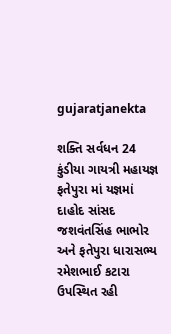gujaratjanekta

શક્તિ સર્વધન 24 કુંડીયા ગાયત્રી મહાયજ્ઞ ફતેપુરા માં યજ્ઞમાં દાહોદ સાંસદ જશવંતસિંહ ભાભોર અને ફતેપુરા ધારાસભ્ય રમેશભાઈ કટારા ઉપસ્થિત રહી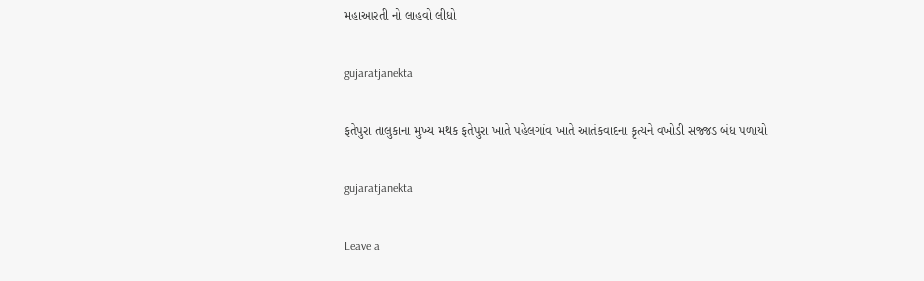મહાઆરતી નો લાહવો લીધો

gujaratjanekta

ફતેપુરા તાલુકાના મુખ્ય મથક ફતેપુરા ખાતે પહેલગાંવ ખાતે આતંકવાદના કૃત્યને વખોડી સજ્જડ બંધ પળાયો

gujaratjanekta

Leave a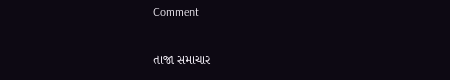Comment

તાજા સમાચાર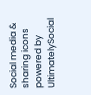Social media & sharing icons powered by UltimatelySocial